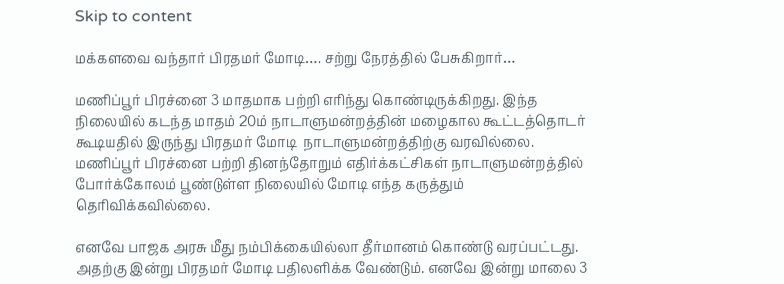Skip to content

மக்களவை வந்தார் பிரதமர் மோடி…. சற்று நேரத்தில் பேசுகிறார்…

மணிப்பூர் பிரச்னை 3 மாதமாக பற்றி எரிந்து கொண்டிருக்கிறது. இந்த நிலையில் கடந்த மாதம் 20ம் நாடாளுமன்றத்தின் மழைகால கூட்டத்தொடர்  கூடியதில் இருந்து பிரதமர் மோடி  நாடாளுமன்றத்திற்கு வரவில்லை.  மணிப்பூர் பிரச்னை பற்றி தினந்தோறும் எதிர்க்கட்சிகள் நாடாளுமன்றத்தில் போர்க்கோலம் பூண்டுள்ள நிலையில் மோடி எந்த கருத்தும் தெரிவிக்கவில்லை.

எனவே பாஜக அரசு மீது நம்பிக்கையில்லா தீர்மானம் கொண்டு வரப்பட்டது. அதற்கு இன்று பிரதமர் மோடி பதிலளிக்க வேண்டும். எனவே இன்று மாலை 3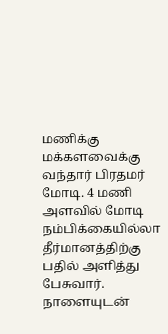மணிக்கு மக்களவைக்கு வந்தார் பிரதமர் மோடி. 4 மணி அளவில் மோடி நம்பிக்கையில்லா தீர்மானத்திற்கு பதில் அளித்து பேசுவார். நாளையுடன்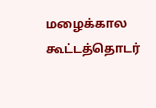மழைக்கால கூட்டத்தொடர்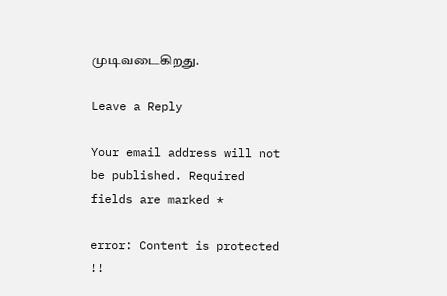முடிவடைகிறது.

Leave a Reply

Your email address will not be published. Required fields are marked *

error: Content is protected !!